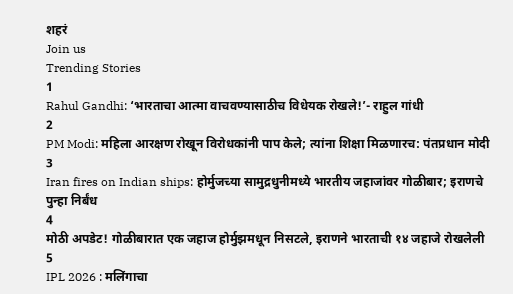शहरं
Join us
Trending Stories
1
Rahul Gandhi: ‘भारताचा आत्मा वाचवण्यासाठीच विधेयक रोखले!’- राहुल गांधी
2
PM Modi: महिला आरक्षण रोखून विरोधकांनी पाप केले; त्यांना शिक्षा मिळणारच: पंतप्रधान मोदी
3
Iran fires on Indian ships: होर्मुजच्या सामुद्रधुनीमध्ये भारतीय जहाजांवर गोळीबार; इराणचे पुन्हा निर्बंध
4
मोठी अपडेट! गोळीबारात एक जहाज होर्मुझमधून निसटले, इराणने भारताची १४ जहाजे रोखलेली
5
IPL 2026 : मलिंगाचा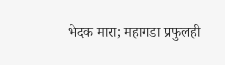भेदक मारा; महागडा प्रफुलही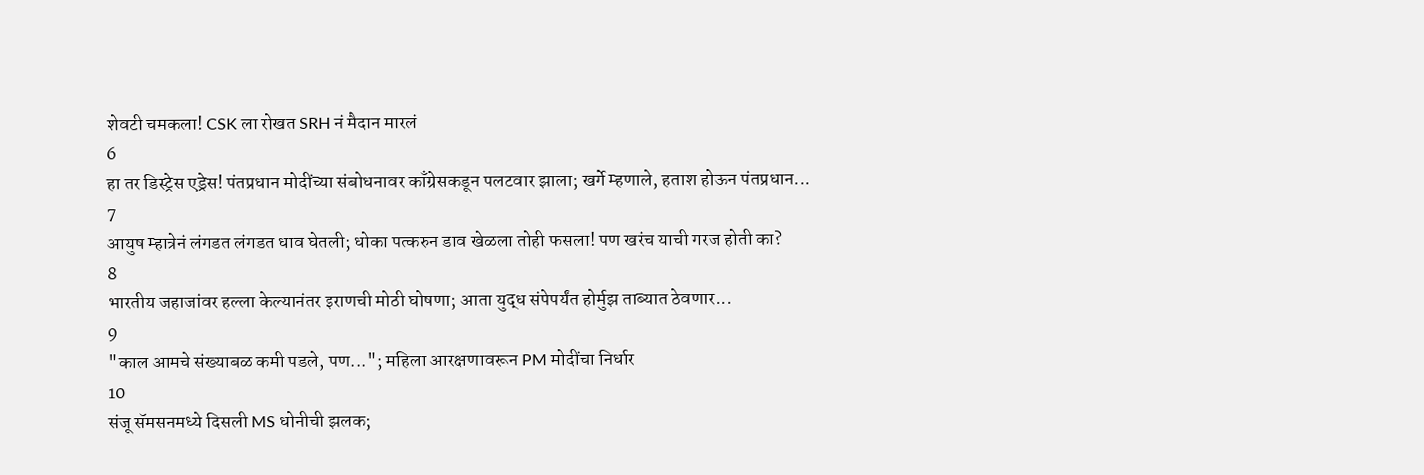शेवटी चमकला! CSK ला रोखत SRH नं मैदान मारलं
6
हा तर डिस्ट्रेस एड्रेस! पंतप्रधान मोदींच्या संबोधनावर काँग्रेसकडून पलटवार झाला; खर्गे म्हणाले, हताश होऊन पंतप्रधान...
7
आयुष म्हात्रेनं लंगडत लंगडत धाव घेतली; धोका पत्करुन डाव खेळला तोही फसला! पण खरंच याची गरज होती का?
8
भारतीय जहाजांवर हल्ला केल्यानंतर इराणची मोठी घोषणा; आता युद्ध संपेपर्यंत होर्मुझ ताब्यात ठेवणार...
9
"काल आमचे संख्याबळ कमी पडले, पण..."; महिला आरक्षणावरून PM मोदींचा निर्धार
10
संजू सॅमसनमध्ये दिसली MS धोनीची झलक;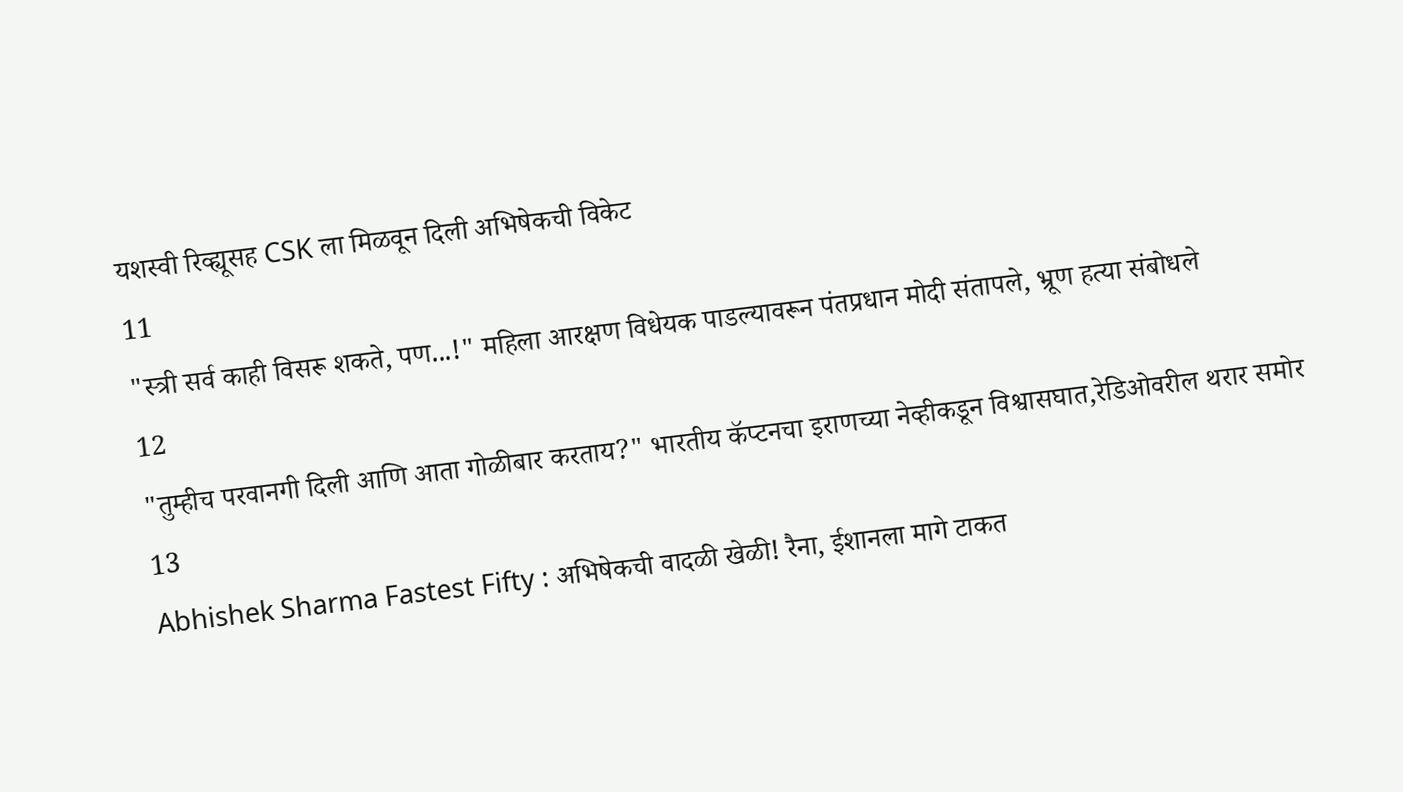यशस्वी रिव्ह्यूसह CSK ला मिळवून दिली अभिषेकची विकेट
11
"स्त्री सर्व काही विसरू शकते, पण...!" महिला आरक्षण विधेयक पाडल्यावरून पंतप्रधान मोदी संतापले, भ्रूण हत्या संबोधले
12
"तुम्हीच परवानगी दिली आणि आता गोळीबार करताय?" भारतीय कॅप्टनचा इराणच्या नेव्हीकडून विश्वासघात,रेडिओवरील थरार समोर
13
Abhishek Sharma Fastest Fifty : अभिषेकची वादळी खेळी! रैना, ईशानला मागे टाकत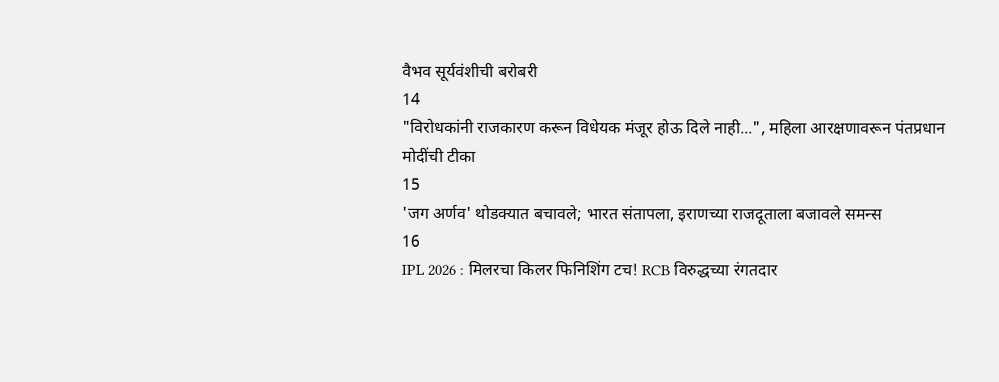वैभव सूर्यवंशीची बरोबरी
14
"विरोधकांनी राजकारण करून विधेयक मंजूर होऊ दिले नाही...", महिला आरक्षणावरून पंतप्रधान मोदींची टीका
15
'जग अर्णव' थोडक्यात बचावले; भारत संतापला, इराणच्या राजदूताला बजावले समन्स
16
IPL 2026 : मिलरचा किलर फिनिशिंग टच! RCB विरुद्धच्या रंगतदार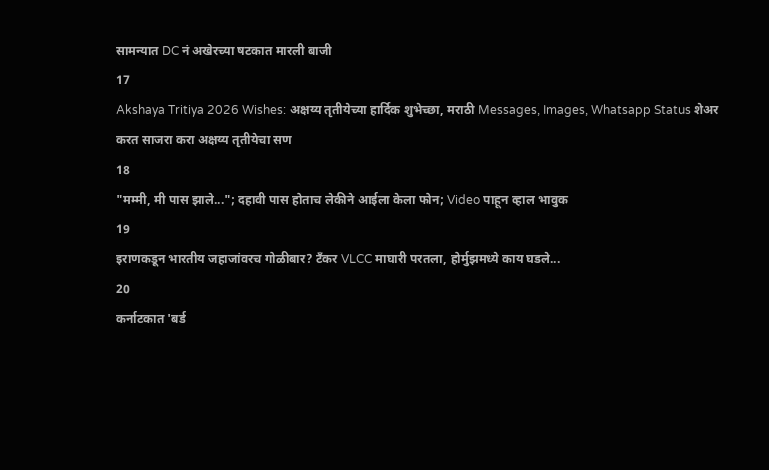सामन्यात DC नं अखेरच्या षटकात मारली बाजी
17
Akshaya Tritiya 2026 Wishes: अक्षय्य तृतीयेच्या हार्दिक शुभेच्छा, मराठी Messages, Images, Whatsapp Status शेअर करत साजरा करा अक्षय्य तृतीयेचा सण
18
"मम्मी, मी पास झाले..."; दहावी पास होताच लेकीने आईला केला फोन; Video पाहून व्हाल भावुक
19
इराणकडून भारतीय जहाजांवरच गोळीबार? टँकर VLCC माघारी परतला, होर्मुझमध्ये काय घडले...
20
कर्नाटकात 'बर्ड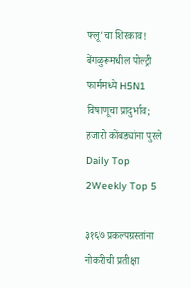फ्लू'चा शिरकाव! बेंगळुरूमधील पोल्ट्री फार्ममध्ये H5N1 विषाणूचा प्रादुर्भाव; हजारो कोंबड्यांना पुरले
Daily Top 2Weekly Top 5

३१६७ प्रकल्पग्रस्तांना नोकरीची प्रतीक्षा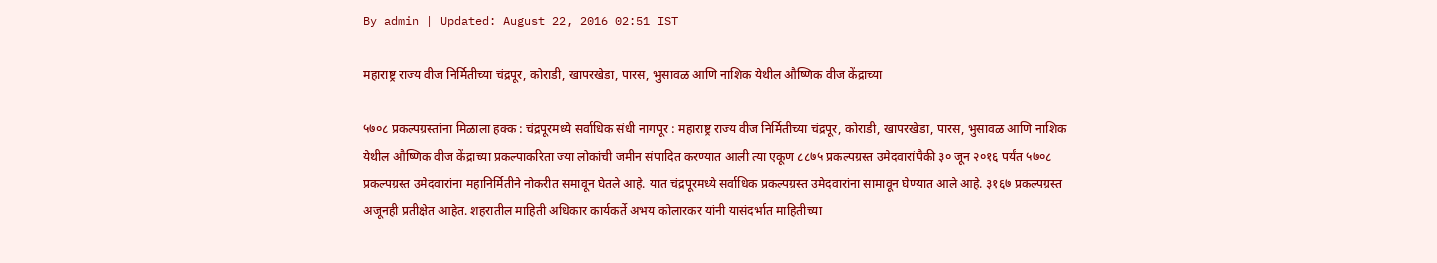By admin | Updated: August 22, 2016 02:51 IST

महाराष्ट्र राज्य वीज निर्मितीच्या चंद्रपूर, कोराडी, खापरखेडा, पारस, भुसावळ आणि नाशिक येथील औष्णिक वीज केंद्राच्या

५७०८ प्रकल्पग्रस्तांना मिळाला हक्क : चंद्रपूरमध्ये सर्वाधिक संधी नागपूर : महाराष्ट्र राज्य वीज निर्मितीच्या चंद्रपूर, कोराडी, खापरखेडा, पारस, भुसावळ आणि नाशिक येथील औष्णिक वीज केंद्राच्या प्रकल्पाकरिता ज्या लोकांची जमीन संपादित करण्यात आली त्या एकूण ८८७५ प्रकल्पग्रस्त उमेदवारांपैकी ३० जून २०१६ पर्यंत ५७०८ प्रकल्पग्रस्त उमेदवारांना महानिर्मितीने नोकरीत समावून घेतले आहे. यात चंद्रपूरमध्ये सर्वाधिक प्रकल्पग्रस्त उमेदवारांना सामावून घेण्यात आले आहे. ३१६७ प्रकल्पग्रस्त अजूनही प्रतीक्षेत आहेत. शहरातील माहिती अधिकार कार्यकर्ते अभय कोलारकर यांनी यासंदर्भात माहितीच्या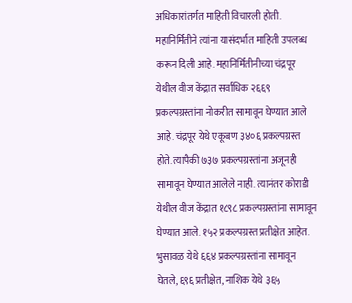अधिकारांतर्गत माहिती विचारली होती. महानिर्मितीने त्यांना यासंदर्भात माहिती उपलब्ध करून दिली आहे. महानिर्मितीनीच्या चंद्रपूर येथील वीज केंद्रात सर्वाधिक २६६९ प्रकल्पग्रस्तांना नोकरीत सामावून घेण्यात आले आहे. चंद्रपूर येथे एकूबण ३४०६ प्रकल्पग्रस्त होते. त्यापैकी ७३७ प्रकल्पग्रस्तांना अजूनही सामावून घेण्यात आलेले नाही. त्यानंतर कोराडी येथील वीज केंद्रात १८९८ प्रकल्पग्रस्तांना सामावून घेण्यात आले. १५२ प्रकल्पग्रस्त प्रतीक्षेत आहेत. भुसावळ येथे ६६४ प्रकल्पग्रस्तांना सामावून घेतले, ६९६ प्रतीक्षेत, नाशिक येथे ३६५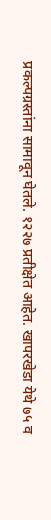प्रकल्पग्रस्तांना सामावून घेतले. १२२७ प्रतीक्षेत आहेत. खापरखेडा येथे ७५ व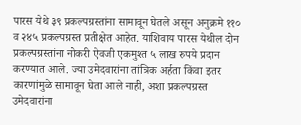पारस येथे ३९ प्रकल्पग्रस्तांना सामावून घेतले असून अनुक्रमे ११० व २४५ प्रकल्पग्रस्त प्रतीक्षेत आहेत. याशिवाय पारस येथील दोन प्रकल्पग्रस्तांना नोकरी ऐवजी एकमुश्त ५ लाख रुपये प्रदान करण्यात आले. ज्या उमेदवारांना तांत्रिक अर्हता किंवा इतर कारणांमुळे सामावून घेता आले नाही, अशा प्रकल्पग्रस्त उमेदवारांना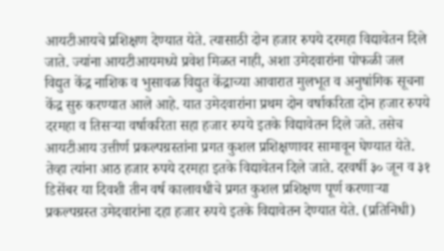आयटीआयचे प्रशिक्षण देण्यात येते. त्यासाठी दोन हजार रुपये दरमहा विद्यावेतन दिले जाते. ज्यांना आयटीआयमध्ये प्रवेश मिळत नाही, अशा उमेदवारांना पोफळी जल विद्युत केंद्र नाशिक व भुसावळ विद्युत केंद्राच्या आवारात मुलभूत व अनुषांगिक सूचना केंद्र सुरु करण्यात आले आहे. यात उमेदवारांना प्रथम दोन वर्षाकरिता दोन हजार रुपये दरमहा व तिसऱ्या वर्षाकरिता सहा हजार रुपये इतके विद्यावेतन दिले जते. तसेच आयटीआय उत्तीर्ण प्रकल्पग्रस्तांना प्रगत कुशल प्रशिक्षणावर सामावून घेण्यात येते. तेव्हा त्यांना आठ हजार रुपये दरमहा इतके विद्यावेतन दिले जाते. दरवर्षी ३० जून व ३१ डिसेंबर या दिवशी तीन वर्ष कालावधीचे प्रगत कुशल प्रशिक्षण पूर्ण करणाऱ्या प्रकल्पग्रस्त उमेदवारांना दहा हजार रुपये इतके विद्यावेतन देण्यात येते. (प्रतिनिधी)